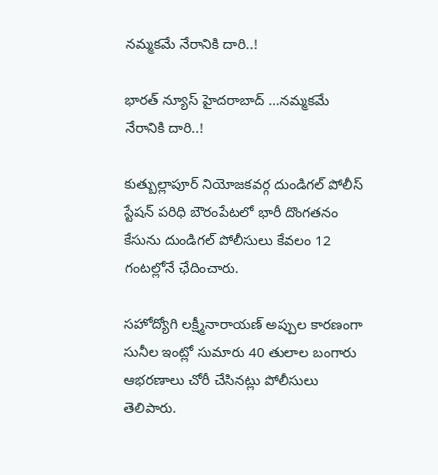నమ్మకమే నేరానికి దారి..!

భారత్ న్యూస్ హైదరాబాద్ …నమ్మకమే నేరానికి దారి..!

కుత్బుల్లాపూర్ నియోజకవర్గ దుండిగల్ పోలీస్ స్టేషన్ పరిధి బౌరంపేటలో భారీ దొంగతనం కేసును దుండిగల్ పోలీసులు కేవలం 12 గంటల్లోనే ఛేదించారు.

సహోద్యోగి లక్ష్మీనారాయణ్ అప్పుల కారణంగా సునీల ఇంట్లో సుమారు 40 తులాల బంగారు ఆభరణాలు చోరీ చేసినట్లు పోలీసులు తెలిపారు.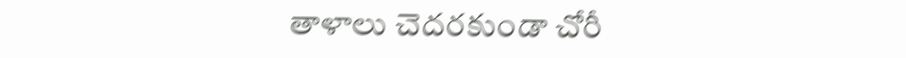తాళాలు చెదరకుండా చోరీ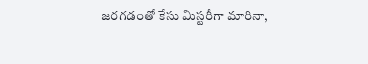జరగడంతో కేసు మిస్టరీగా మారినా,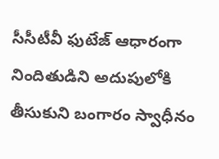సీసీటీవీ ఫుటేజ్ ఆధారంగా నిందితుడిని అదుపులోకి తీసుకుని బంగారం స్వాధీనం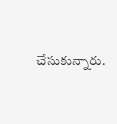చేసుకున్నారు.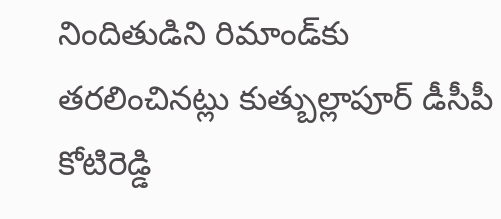నిందితుడిని రిమాండ్‌కు తరలించినట్లు కుత్బుల్లాపూర్ డీసీపీ కోటిరెడ్డి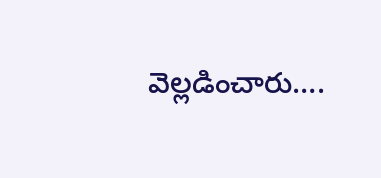వెల్లడించారు….